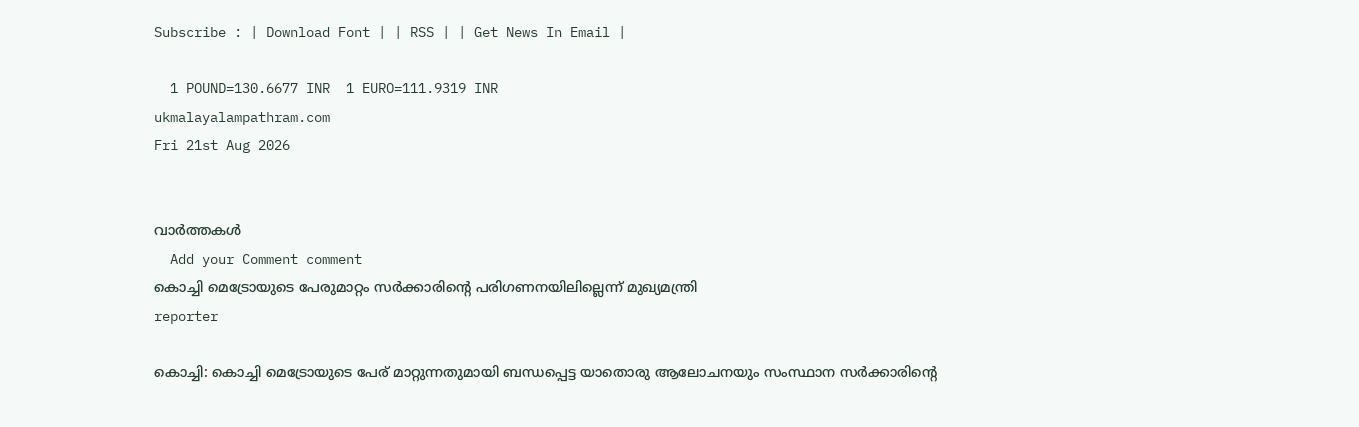Subscribe : | Download Font | | RSS | | Get News In Email |

  1 POUND=130.6677 INR  1 EURO=111.9319 INR
ukmalayalampathram.com
Fri 21st Aug 2026


വാര്‍ത്തകള്‍
  Add your Comment comment
കൊച്ചി മെട്രോയുടെ പേരുമാറ്റം സര്‍ക്കാരിന്റെ പരിഗണനയിലില്ലെന്ന് മുഖ്യമന്ത്രി
reporter

കൊച്ചി: കൊച്ചി മെട്രോയുടെ പേര് മാറ്റുന്നതുമായി ബന്ധപ്പെട്ട യാതൊരു ആലോചനയും സംസ്ഥാന സര്‍ക്കാരിന്റെ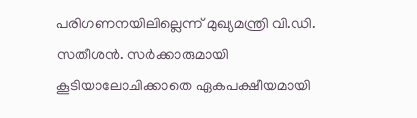പരിഗണനയിലില്ലെന്ന് മുഖ്യമന്ത്രി വി.ഡി. സതീശന്‍. സര്‍ക്കാരുമായി കൂടിയാലോചിക്കാതെ ഏകപക്ഷീയമായി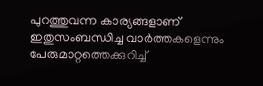പുറത്തുവന്ന കാര്യങ്ങളാണ് ഇതുസംബന്ധിച്ച വാര്‍ത്തകളെന്നും പേരുമാറ്റത്തെക്കുറിച്ച്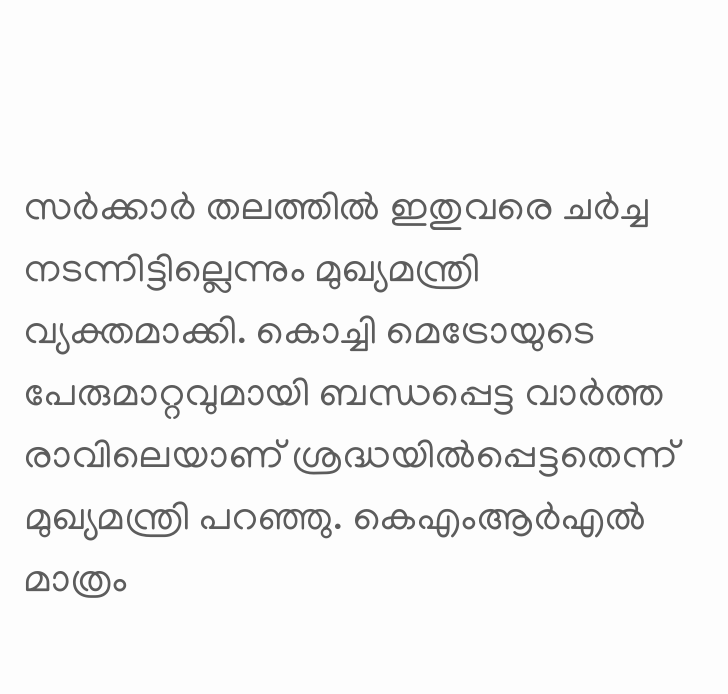സര്‍ക്കാര്‍ തലത്തില്‍ ഇതുവരെ ചര്‍ച്ച നടന്നിട്ടില്ലെന്നും മുഖ്യമന്ത്രി വ്യക്തമാക്കി. കൊച്ചി മെട്രോയുടെ പേരുമാറ്റവുമായി ബന്ധപ്പെട്ട വാര്‍ത്ത രാവിലെയാണ് ശ്രദ്ധയില്‍പ്പെട്ടതെന്ന് മുഖ്യമന്ത്രി പറഞ്ഞു. കെഎംആര്‍എല്‍ മാത്രം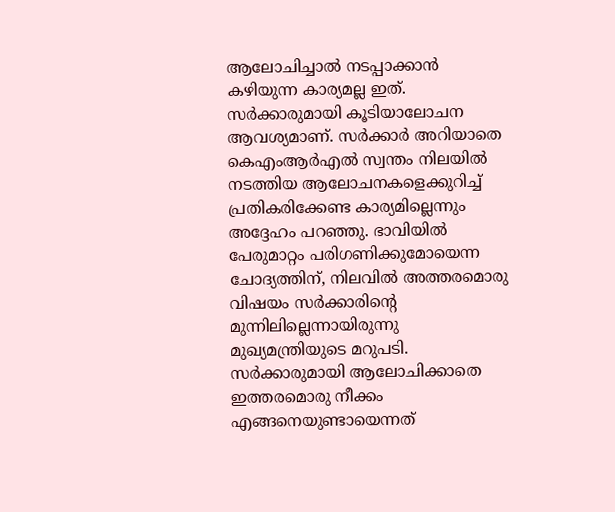ആലോചിച്ചാല്‍ നടപ്പാക്കാന്‍ കഴിയുന്ന കാര്യമല്ല ഇത്. സര്‍ക്കാരുമായി കൂടിയാലോചന ആവശ്യമാണ്. സര്‍ക്കാര്‍ അറിയാതെ കെഎംആര്‍എല്‍ സ്വന്തം നിലയില്‍ നടത്തിയ ആലോചനകളെക്കുറിച്ച് പ്രതികരിക്കേണ്ട കാര്യമില്ലെന്നും അദ്ദേഹം പറഞ്ഞു. ഭാവിയില്‍ പേരുമാറ്റം പരിഗണിക്കുമോയെന്ന ചോദ്യത്തിന്, നിലവില്‍ അത്തരമൊരു വിഷയം സര്‍ക്കാരിന്റെ മുന്നിലില്ലെന്നായിരുന്നു മുഖ്യമന്ത്രിയുടെ മറുപടി. സര്‍ക്കാരുമായി ആലോചിക്കാതെ ഇത്തരമൊരു നീക്കം എങ്ങനെയുണ്ടായെന്നത്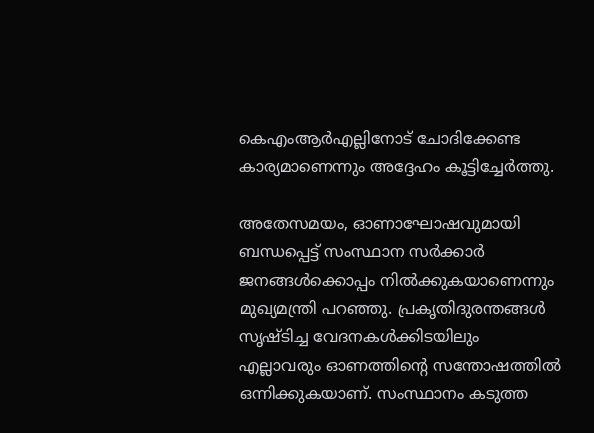കെഎംആര്‍എല്ലിനോട് ചോദിക്കേണ്ട കാര്യമാണെന്നും അദ്ദേഹം കൂട്ടിച്ചേര്‍ത്തു.

അതേസമയം, ഓണാഘോഷവുമായി ബന്ധപ്പെട്ട് സംസ്ഥാന സര്‍ക്കാര്‍ ജനങ്ങള്‍ക്കൊപ്പം നില്‍ക്കുകയാണെന്നും മുഖ്യമന്ത്രി പറഞ്ഞു. പ്രകൃതിദുരന്തങ്ങള്‍ സൃഷ്ടിച്ച വേദനകള്‍ക്കിടയിലും എല്ലാവരും ഓണത്തിന്റെ സന്തോഷത്തില്‍ ഒന്നിക്കുകയാണ്. സംസ്ഥാനം കടുത്ത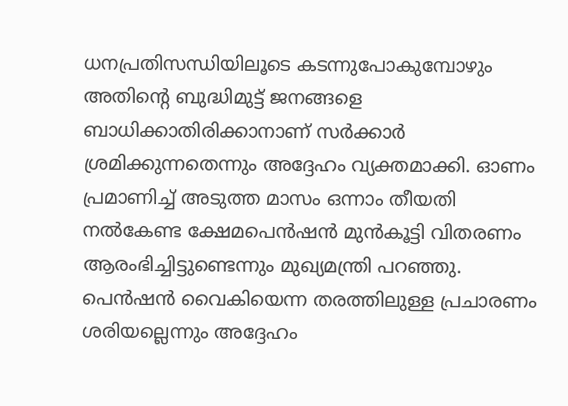ധനപ്രതിസന്ധിയിലൂടെ കടന്നുപോകുമ്പോഴും അതിന്റെ ബുദ്ധിമുട്ട് ജനങ്ങളെ ബാധിക്കാതിരിക്കാനാണ് സര്‍ക്കാര്‍ ശ്രമിക്കുന്നതെന്നും അദ്ദേഹം വ്യക്തമാക്കി. ഓണം പ്രമാണിച്ച് അടുത്ത മാസം ഒന്നാം തീയതി നല്‍കേണ്ട ക്ഷേമപെന്‍ഷന്‍ മുന്‍കൂട്ടി വിതരണം ആരംഭിച്ചിട്ടുണ്ടെന്നും മുഖ്യമന്ത്രി പറഞ്ഞു. പെന്‍ഷന്‍ വൈകിയെന്ന തരത്തിലുള്ള പ്രചാരണം ശരിയല്ലെന്നും അദ്ദേഹം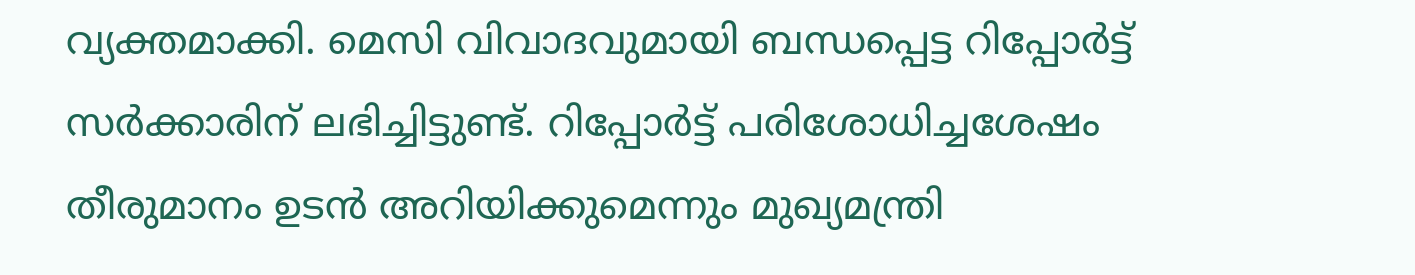വ്യക്തമാക്കി. മെസി വിവാദവുമായി ബന്ധപ്പെട്ട റിപ്പോര്‍ട്ട് സര്‍ക്കാരിന് ലഭിച്ചിട്ടുണ്ട്. റിപ്പോര്‍ട്ട് പരിശോധിച്ചശേഷം തീരുമാനം ഉടന്‍ അറിയിക്കുമെന്നും മുഖ്യമന്ത്രി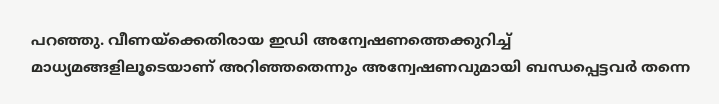പറഞ്ഞു. വീണയ്ക്കെതിരായ ഇഡി അന്വേഷണത്തെക്കുറിച്ച് മാധ്യമങ്ങളിലൂടെയാണ് അറിഞ്ഞതെന്നും അന്വേഷണവുമായി ബന്ധപ്പെട്ടവര്‍ തന്നെ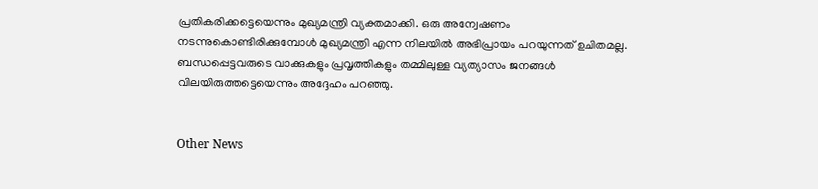പ്രതികരിക്കട്ടെയെന്നും മുഖ്യമന്ത്രി വ്യക്തമാക്കി. ഒരു അന്വേഷണം നടന്നുകൊണ്ടിരിക്കുമ്പോള്‍ മുഖ്യമന്ത്രി എന്ന നിലയില്‍ അഭിപ്രായം പറയുന്നത് ഉചിതമല്ല. ബന്ധപ്പെട്ടവരുടെ വാക്കുകളും പ്രവൃത്തികളും തമ്മിലുള്ള വ്യത്യാസം ജനങ്ങള്‍ വിലയിരുത്തട്ടെയെന്നും അദ്ദേഹം പറഞ്ഞു.


Other News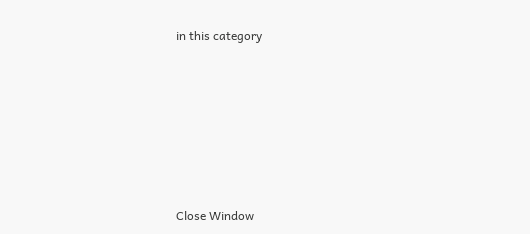in this category








Close Window